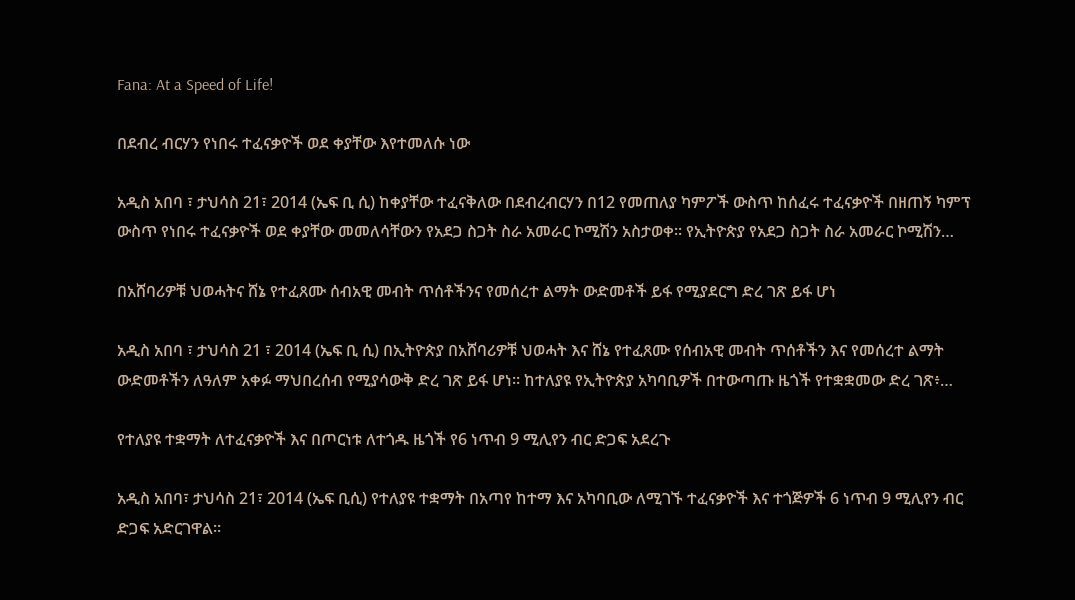Fana: At a Speed of Life!

በደብረ ብርሃን የነበሩ ተፈናቃዮች ወደ ቀያቸው እየተመለሱ ነው

አዲስ አበባ ፣ ታህሳስ 21፣ 2014 (ኤፍ ቢ ሲ) ከቀያቸው ተፈናቅለው በደብረብርሃን በ12 የመጠለያ ካምፖች ውስጥ ከሰፈሩ ተፈናቃዮች በዘጠኝ ካምፕ ውስጥ የነበሩ ተፈናቃዮች ወደ ቀያቸው መመለሳቸውን የአደጋ ስጋት ስራ አመራር ኮሚሽን አስታወቀ። የኢትዮጵያ የአደጋ ስጋት ስራ አመራር ኮሚሽን…

በአሸባሪዎቹ ህወሓትና ሸኔ የተፈጸሙ ሰብአዊ መብት ጥሰቶችንና የመሰረተ ልማት ውድመቶች ይፋ የሚያደርግ ድረ ገጽ ይፋ ሆነ

አዲስ አበባ ፣ ታህሳስ 21 ፣ 2014 (ኤፍ ቢ ሲ) በኢትዮጵያ በአሸባሪዎቹ ህወሓት እና ሸኔ የተፈጸሙ የሰብአዊ መብት ጥሰቶችን እና የመሰረተ ልማት ውድመቶችን ለዓለም አቀፉ ማህበረሰብ የሚያሳውቅ ድረ ገጽ ይፋ ሆነ። ከተለያዩ የኢትዮጵያ አካባቢዎች በተውጣጡ ዜጎች የተቋቋመው ድረ ገጽ፥…

የተለያዩ ተቋማት ለተፈናቃዮች እና በጦርነቱ ለተጎዱ ዜጎች የ6 ነጥብ 9 ሚሊየን ብር ድጋፍ አደረጉ

አዲስ አበባ፣ ታህሳስ 21፣ 2014 (ኤፍ ቢሲ) የተለያዩ ተቋማት በአጣየ ከተማ እና አካባቢው ለሚገኙ ተፈናቃዮች እና ተጎጅዎች 6 ነጥብ 9 ሚሊየን ብር ድጋፍ አድርገዋል።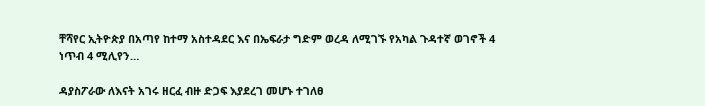ቸሻየር ኢትዮጵያ በአጣየ ከተማ አስተዳደር እና በኤፍራታ ግድም ወረዳ ለሚገኙ የአካል ጉዳተኛ ወገኖች 4 ነጥብ 4 ሚሊየን…

ዳያስፖራው ለእናት አገሩ ዘርፈ ብዙ ድጋፍ እያደረገ መሆኑ ተገለፀ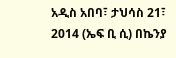አዲስ አበባ፣ ታህሳስ 21፣ 2014 (ኤፍ ቢ ሲ) በኬንያ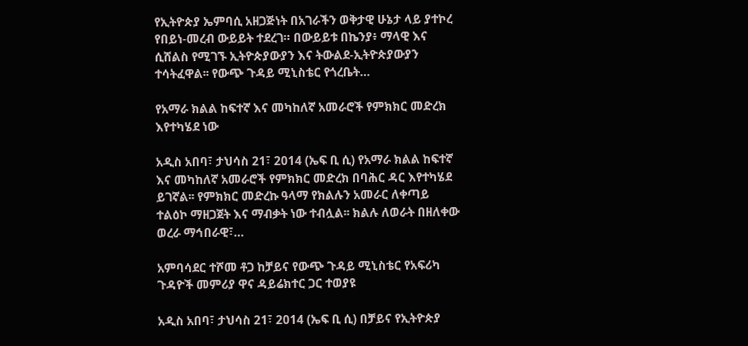የኢትዮጵያ ኤምባሲ አዘጋጅነት በአገራችን ወቅታዊ ሁኔታ ላይ ያተኮረ የበይነ-መረብ ውይይት ተደረገ። በውይይቱ በኬንያ፥ ማላዊ እና ሲሸልስ የሚገኙ ኢትዮጵያውያን እና ትውልደ-ኢትዮጵያውያን ተሳትፈዋል፡፡ የውጭ ጉዳይ ሚኒስቴር የጎረቤት…

የአማራ ክልል ከፍተኛ እና መካከለኛ አመራሮች የምክክር መድረክ እየተካሄደ ነው

አዲስ አበባ፣ ታህሳስ 21፣ 2014 (ኤፍ ቢ ሲ) የአማራ ክልል ከፍተኛ እና መካከለኛ አመራሮች የምክክር መድረክ በባሕር ዳር እየተካሄደ ይገኛል፡፡ የምክክር መድረኩ ዓላማ የክልሉን አመራር ለቀጣይ ተልዕኮ ማዘጋጀት እና ማብቃት ነው ተብሏል፡፡ ክልሉ ለወራት በዘለቀው ወረራ ማኅበራዊ፣…

አምባሳደር ተሾመ ቶጋ ከቻይና የውጭ ጉዳይ ሚኒስቴር የአፍሪካ ጉዳዮች መምሪያ ዋና ዳይሬክተር ጋር ተወያዩ

አዲስ አበባ፣ ታህሳስ 21፣ 2014 (ኤፍ ቢ ሲ) በቻይና የኢትዮጵያ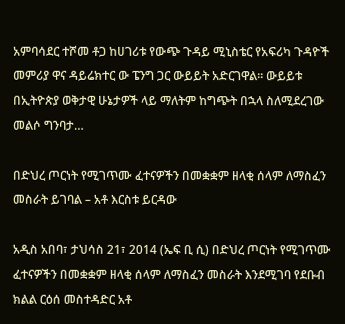አምባሳደር ተሾመ ቶጋ ከሀገሪቱ የውጭ ጉዳይ ሚኒስቴር የአፍሪካ ጉዳዮች መምሪያ ዋና ዳይሬክተር ው ፔንግ ጋር ውይይት አድርገዋል፡፡ ውይይቱ በኢትዮጵያ ወቅታዊ ሁኔታዎች ላይ ማለትም ከግጭት በኋላ ስለሚደረገው መልሶ ግንባታ…

በድህረ ጦርነት የሚገጥሙ ፈተናዎችን በመቋቋም ዘላቂ ሰላም ለማስፈን መስራት ይገባል – አቶ እርስቱ ይርዳው

አዲስ አበባ፣ ታህሳስ 21፣ 2014 (ኤፍ ቢ ሲ) በድህረ ጦርነት የሚገጥሙ ፈተናዎችን በመቋቋም ዘላቂ ሰላም ለማስፈን መስራት እንደሚገባ የደቡብ ክልል ርዕሰ መስተዳድር አቶ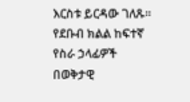እርስቱ ይርዳው ገለጹ፡፡ የደቡብ ክልል ከፍተኛ የስራ ኃላፊዎች በወቅታዊ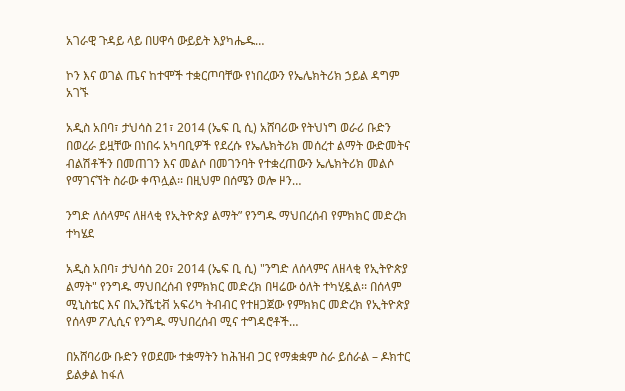አገራዊ ጉዳይ ላይ በሀዋሳ ውይይት እያካሔዱ…

ኮን እና ወገል ጤና ከተሞች ተቋርጦባቸው የነበረውን የኤሌክትሪክ ኃይል ዳግም አገኙ

አዲስ አበባ፣ ታህሳስ 21፣ 2014 (ኤፍ ቢ ሲ) አሸባሪው የትህነግ ወራሪ ቡድን በወረራ ይዟቸው በነበሩ አካባቢዎች የደረሱ የኤሌክትሪክ መሰረተ ልማት ውድመትና ብልሽቶችን በመጠገን እና መልሶ በመገንባት የተቋረጠውን ኤሌክትሪክ መልሶ የማገናኘት ስራው ቀጥሏል፡፡ በዚህም በሰሜን ወሎ ዞን…

ንግድ ለሰላምና ለዘላቂ የኢትዮጵያ ልማት” የንግዱ ማህበረሰብ የምክክር መድረክ ተካሄደ

አዲስ አበባ፣ ታህሳስ 20፣ 2014 (ኤፍ ቢ ሲ) "ንግድ ለሰላምና ለዘላቂ የኢትዮጵያ ልማት" የንግዱ ማህበረሰብ የምክክር መድረክ በዛሬው ዕለት ተካሂዷል፡፡ በሰላም ሚኒስቴር እና በኢንሼቲቭ አፍሪካ ትብብር የተዘጋጀው የምክክር መድረክ የኢትዮጵያ የሰላም ፖሊሲና የንግዱ ማህበረሰብ ሚና ተግዳሮቶች…

በአሸባሪው ቡድን የወደሙ ተቋማትን ከሕዝብ ጋር የማቋቋም ስራ ይሰራል – ዶክተር ይልቃል ከፋለ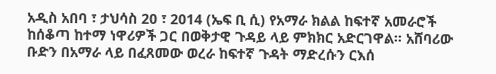አዲስ አበባ ፣ ታህሳስ 20 ፣ 2014 (ኤፍ ቢ ሲ) የአማራ ክልል ከፍተኛ አመራሮች ከሰቆጣ ከተማ ነዋሪዎች ጋር በወቅታዊ ጉዳይ ላይ ምክክር አድርገዋል። አሸባሪው ቡድን በአማራ ላይ በፈጸመው ወረራ ከፍተኛ ጉዳት ማድረሱን ርእሰ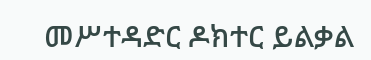መሥተዳድር ዶክተር ይልቃል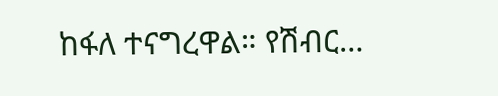ከፋለ ተናግረዋል። የሽብር…